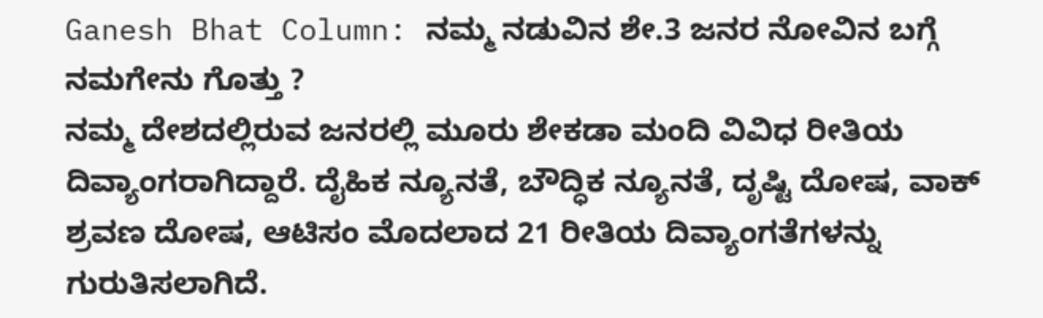Ganesh Bhat Column: ನಮ್ಮ ನಡುವಿನ ಶೇ.3 ಜನರ ನೋವಿನ ಬಗ್ಗೆ ನಮಗೇನು ಗೊತ್ತು ?
ನಮ್ಮ ದೇಶದಲ್ಲಿರುವ ಜನರಲ್ಲಿ ಮೂರು ಶೇಕಡಾ ಮಂದಿ ವಿವಿಧ ರೀತಿಯ ದಿವ್ಯಾಂಗರಾಗಿದ್ದಾರೆ. ದೈಹಿಕ ನ್ಯೂನತೆ, ಬೌದ್ಧಿಕ ನ್ಯೂನತೆ, ದೃಷ್ಟಿ ದೋಷ, ವಾಕ್ ಶ್ರವಣ ದೋಷ, ಆಟಿಸಂ ಮೊದಲಾದ 21 ರೀತಿಯ ದಿವ್ಯಾಂಗತೆಗಳನ್ನು ಗುರುತಿಸಲಾಗಿದೆ.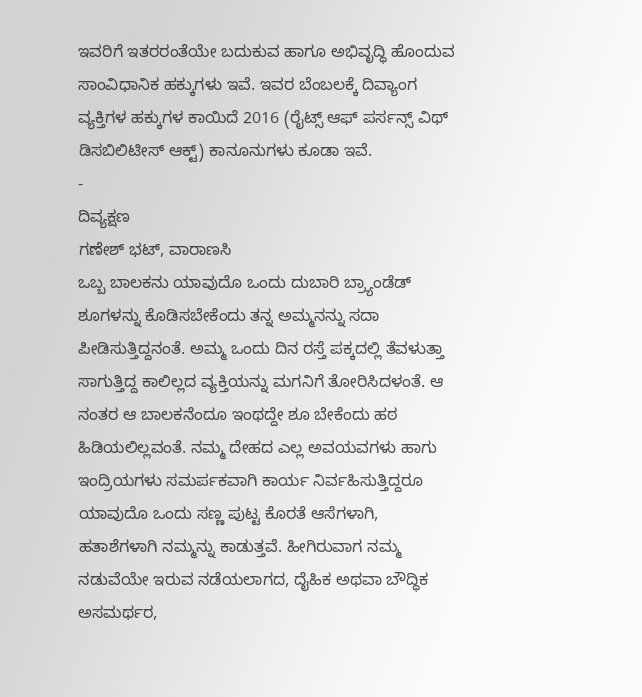ಇವರಿಗೆ ಇತರರಂತೆಯೇ ಬದುಕುವ ಹಾಗೂ ಅಭಿವೃದ್ಧಿ ಹೊಂದುವ ಸಾಂವಿಧಾನಿಕ ಹಕ್ಕುಗಳು ಇವೆ. ಇವರ ಬೆಂಬಲಕ್ಕೆ ದಿವ್ಯಾಂಗ ವ್ಯಕ್ತಿಗಳ ಹಕ್ಕುಗಳ ಕಾಯಿದೆ 2016 (ರೈಟ್ಸ್ ಆಫ್ ಪರ್ಸನ್ಸ್ ವಿಥ್ ಡಿಸಬಿಲಿಟೀಸ್ ಆಕ್ಟ್) ಕಾನೂನುಗಳು ಕೂಡಾ ಇವೆ.
-
ದಿವ್ಯಕ್ಷಣ
ಗಣೇಶ್ ಭಟ್, ವಾರಾಣಸಿ
ಒಬ್ಬ ಬಾಲಕನು ಯಾವುದೊ ಒಂದು ದುಬಾರಿ ಬ್ರ್ಯಾಂಡೆಡ್ ಶೂಗಳನ್ನು ಕೊಡಿಸಬೇಕೆಂದು ತನ್ನ ಅಮ್ಮನನ್ನು ಸದಾ ಪೀಡಿಸುತ್ತಿದ್ದನಂತೆ. ಅಮ್ಮ ಒಂದು ದಿನ ರಸ್ತೆ ಪಕ್ಕದಲ್ಲಿ ತೆವಳುತ್ತಾ ಸಾಗುತ್ತಿದ್ದ ಕಾಲಿಲ್ಲದ ವ್ಯಕ್ತಿಯನ್ನು ಮಗನಿಗೆ ತೋರಿಸಿದಳಂತೆ. ಆ ನಂತರ ಆ ಬಾಲಕನೆಂದೂ ಇಂಥದ್ದೇ ಶೂ ಬೇಕೆಂದು ಹಠ ಹಿಡಿಯಲಿಲ್ಲವಂತೆ. ನಮ್ಮ ದೇಹದ ಎಲ್ಲ ಅವಯವಗಳು ಹಾಗು ಇಂದ್ರಿಯಗಳು ಸಮರ್ಪಕವಾಗಿ ಕಾರ್ಯ ನಿರ್ವಹಿಸುತ್ತಿದ್ದರೂ ಯಾವುದೊ ಒಂದು ಸಣ್ಣ ಪುಟ್ಟ ಕೊರತೆ ಆಸೆಗಳಾಗಿ, ಹತಾಶೆಗಳಾಗಿ ನಮ್ಮನ್ನು ಕಾಡುತ್ತವೆ. ಹೀಗಿರುವಾಗ ನಮ್ಮ ನಡುವೆಯೇ ಇರುವ ನಡೆಯಲಾಗದ, ದೈಹಿಕ ಅಥವಾ ಬೌದ್ಧಿಕ ಅಸಮರ್ಥರ,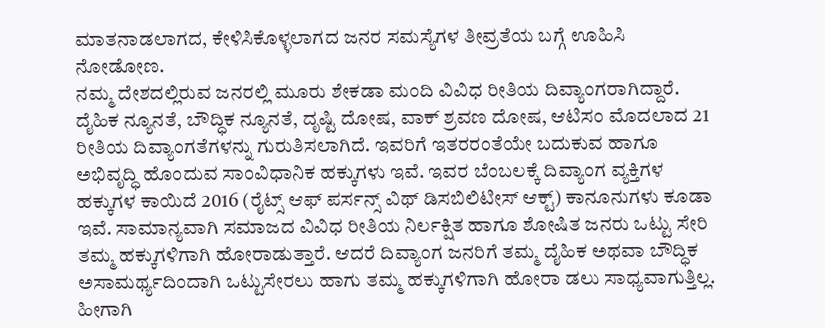ಮಾತನಾಡಲಾಗದ, ಕೇಳಿಸಿಕೊಳ್ಳಲಾಗದ ಜನರ ಸಮಸ್ಯೆಗಳ ತೀವ್ರತೆಯ ಬಗ್ಗೆ ಊಹಿಸಿ ನೋಡೋಣ.
ನಮ್ಮ ದೇಶದಲ್ಲಿರುವ ಜನರಲ್ಲಿ ಮೂರು ಶೇಕಡಾ ಮಂದಿ ವಿವಿಧ ರೀತಿಯ ದಿವ್ಯಾಂಗರಾಗಿದ್ದಾರೆ. ದೈಹಿಕ ನ್ಯೂನತೆ, ಬೌದ್ಧಿಕ ನ್ಯೂನತೆ, ದೃಷ್ಟಿ ದೋಷ, ವಾಕ್ ಶ್ರವಣ ದೋಷ, ಆಟಿಸಂ ಮೊದಲಾದ 21 ರೀತಿಯ ದಿವ್ಯಾಂಗತೆಗಳನ್ನು ಗುರುತಿಸಲಾಗಿದೆ. ಇವರಿಗೆ ಇತರರಂತೆಯೇ ಬದುಕುವ ಹಾಗೂ ಅಭಿವೃದ್ಧಿ ಹೊಂದುವ ಸಾಂವಿಧಾನಿಕ ಹಕ್ಕುಗಳು ಇವೆ. ಇವರ ಬೆಂಬಲಕ್ಕೆ ದಿವ್ಯಾಂಗ ವ್ಯಕ್ತಿಗಳ ಹಕ್ಕುಗಳ ಕಾಯಿದೆ 2016 (ರೈಟ್ಸ್ ಆಫ್ ಪರ್ಸನ್ಸ್ ವಿಥ್ ಡಿಸಬಿಲಿಟೀಸ್ ಆಕ್ಟ್) ಕಾನೂನುಗಳು ಕೂಡಾ ಇವೆ. ಸಾಮಾನ್ಯವಾಗಿ ಸಮಾಜದ ವಿವಿಧ ರೀತಿಯ ನಿರ್ಲಕ್ಷಿತ ಹಾಗೂ ಶೋಷಿತ ಜನರು ಒಟ್ಟು ಸೇರಿ ತಮ್ಮ ಹಕ್ಕುಗಳಿಗಾಗಿ ಹೋರಾಡುತ್ತಾರೆ. ಆದರೆ ದಿವ್ಯಾಂಗ ಜನರಿಗೆ ತಮ್ಮ ದೈಹಿಕ ಅಥವಾ ಬೌದ್ಧಿಕ ಅಸಾಮರ್ಥ್ಯದಿಂದಾಗಿ ಒಟ್ಟುಸೇರಲು ಹಾಗು ತಮ್ಮ ಹಕ್ಕುಗಳಿಗಾಗಿ ಹೋರಾ ಡಲು ಸಾಧ್ಯವಾಗುತ್ತಿಲ್ಲ.
ಹೀಗಾಗಿ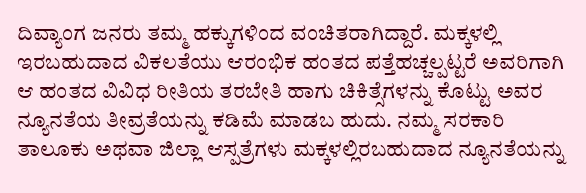ದಿವ್ಯಾಂಗ ಜನರು ತಮ್ಮ ಹಕ್ಕುಗಳಿಂದ ವಂಚಿತರಾಗಿದ್ದಾರೆ. ಮಕ್ಕಳಲ್ಲಿ ಇರಬಹುದಾದ ವಿಕಲತೆಯು ಆರಂಭಿಕ ಹಂತದ ಪತ್ತೆಹಚ್ಚಲ್ಪಟ್ಟರೆ ಅವರಿಗಾಗಿ ಆ ಹಂತದ ವಿವಿಧ ರೀತಿಯ ತರಬೇತಿ ಹಾಗು ಚಿಕಿತ್ಸೆಗಳನ್ನು ಕೊಟ್ಟು ಅವರ ನ್ಯೂನತೆಯ ತೀವ್ರತೆಯನ್ನು ಕಡಿಮೆ ಮಾಡಬ ಹುದು. ನಮ್ಮ ಸರಕಾರಿ ತಾಲೂಕು ಅಥವಾ ಜಿಲ್ಲಾ ಆಸ್ಪತ್ರೆಗಳು ಮಕ್ಕಳಲ್ಲಿರಬಹುದಾದ ನ್ಯೂನತೆಯನ್ನು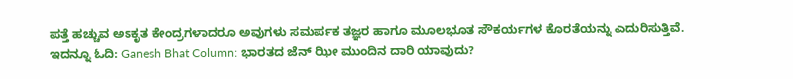ಪತ್ತೆ ಹಚ್ಚುವ ಅಽಕೃತ ಕೇಂದ್ರಗಳಾದರೂ ಅವುಗಳು ಸಮರ್ಪಕ ತಜ್ಞರ ಹಾಗೂ ಮೂಲಭೂತ ಸೌಕರ್ಯಗಳ ಕೊರತೆಯನ್ನು ಎದುರಿಸುತ್ತಿವೆ.
ಇದನ್ನೂ ಓದಿ: Ganesh Bhat Column: ಭಾರತದ ಜೆನ್ ಝೀ ಮುಂದಿನ ದಾರಿ ಯಾವುದು?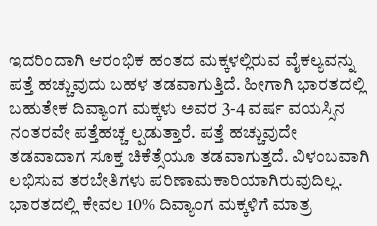ಇದರಿಂದಾಗಿ ಆರಂಭಿಕ ಹಂತದ ಮಕ್ಕಳಲ್ಲಿರುವ ವೈಕಲ್ಯವನ್ನು ಪತ್ತೆ ಹಚ್ಚುವುದು ಬಹಳ ತಡವಾಗುತ್ತಿದೆ. ಹೀಗಾಗಿ ಭಾರತದಲ್ಲಿ ಬಹುತೇಕ ದಿವ್ಯಾಂಗ ಮಕ್ಕಳು ಅವರ 3-4 ವರ್ಷ ವಯಸ್ಸಿನ ನಂತರವೇ ಪತ್ತೆಹಚ್ಚ ಲ್ಪಡುತ್ತಾರೆ. ಪತ್ತೆ ಹಚ್ಚುವುದೇ ತಡವಾದಾಗ ಸೂಕ್ತ ಚಿಕೆತ್ಸೆಯೂ ತಡವಾಗುತ್ತದೆ. ವಿಳಂಬವಾಗಿ ಲಭಿಸುವ ತರಬೇತಿಗಳು ಪರಿಣಾಮಕಾರಿಯಾಗಿರುವುದಿಲ್ಲ.
ಭಾರತದಲ್ಲಿ ಕೇವಲ 10% ದಿವ್ಯಾಂಗ ಮಕ್ಕಳಿಗೆ ಮಾತ್ರ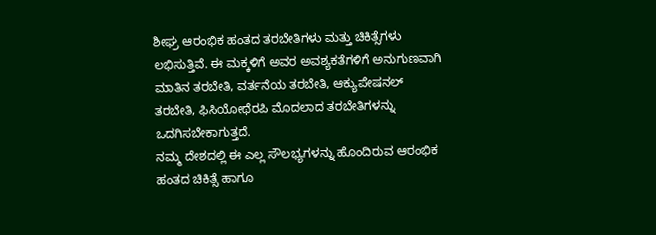ಶೀಘ್ರ ಆರಂಭಿಕ ಹಂತದ ತರಬೇತಿಗಳು ಮತ್ತು ಚಿಕಿತ್ಸೆಗಳು ಲಭಿಸುತ್ತಿವೆ. ಈ ಮಕ್ಕಳಿಗೆ ಅವರ ಅವಶ್ಯಕತೆಗಳಿಗೆ ಅನುಗುಣವಾಗಿ ಮಾತಿನ ತರಬೇತಿ, ವರ್ತನೆಯ ತರಬೇತಿ, ಆಕ್ಯುಪೇಷನಲ್ ತರಬೇತಿ, ಫಿಸಿಯೋಥೆರಪಿ ಮೊದಲಾದ ತರಬೇತಿಗಳನ್ನು ಒದಗಿಸಬೇಕಾಗುತ್ತದೆ.
ನಮ್ಮ ದೇಶದಲ್ಲಿ ಈ ಎಲ್ಲ ಸೌಲಭ್ಯಗಳನ್ನು ಹೊಂದಿರುವ ಆರಂಭಿಕ ಹಂತದ ಚಿಕಿತ್ಸೆ ಹಾಗೂ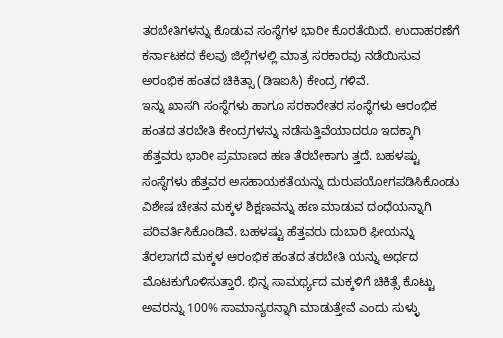ತರಬೇತಿಗಳನ್ನು ಕೊಡುವ ಸಂಸ್ಥೆಗಳ ಭಾರೀ ಕೊರತೆಯಿದೆ. ಉದಾಹರಣೆಗೆ ಕರ್ನಾಟಕದ ಕೆಲವು ಜಿಲ್ಲೆಗಳಲ್ಲಿ ಮಾತ್ರ ಸರಕಾರವು ನಡೆಯಿಸುವ ಅರಂಭಿಕ ಹಂತದ ಚಿಕಿತ್ಸಾ (ಡಿಇಐಸಿ) ಕೇಂದ್ರ ಗಳಿವೆ.
ಇನ್ನು ಖಾಸಗಿ ಸಂಸ್ಥೆಗಳು ಹಾಗೂ ಸರಕಾರೇತರ ಸಂಸ್ಥೆಗಳು ಆರಂಭಿಕ ಹಂತದ ತರಬೇತಿ ಕೇಂದ್ರಗಳನ್ನು ನಡೆಸುತ್ತಿವೆಯಾದರೂ ಇದಕ್ಕಾಗಿ ಹೆತ್ತವರು ಭಾರೀ ಪ್ರಮಾಣದ ಹಣ ತೆರಬೇಕಾಗು ತ್ತದೆ. ಬಹಳಷ್ಟು ಸಂಸ್ಥೆಗಳು ಹೆತ್ತವರ ಅಸಹಾಯಕತೆಯನ್ನು ದುರುಪಯೋಗಪಡಿಸಿಕೊಂಡು ವಿಶೇಷ ಚೇತನ ಮಕ್ಕಳ ಶಿಕ್ಷಣವನ್ನು ಹಣ ಮಾಡುವ ದಂಧೆಯನ್ನಾಗಿ ಪರಿವರ್ತಿಸಿಕೊಂಡಿವೆ. ಬಹಳಷ್ಟು ಹೆತ್ತವರು ದುಬಾರಿ ಫೀಯನ್ನು ತೆರಲಾಗದೆ ಮಕ್ಕಳ ಆರಂಭಿಕ ಹಂತದ ತರಬೇತಿ ಯನ್ನು ಅರ್ಧದ ಮೊಟಕುಗೊಳಿಸುತ್ತಾರೆ. ಭಿನ್ನ ಸಾಮರ್ಥ್ಯದ ಮಕ್ಕಳಿಗೆ ಚಿಕಿತ್ಸೆ ಕೊಟ್ಟು ಅವರನ್ನು 100% ಸಾಮಾನ್ಯರನ್ನಾಗಿ ಮಾಡುತ್ತೇವೆ ಎಂದು ಸುಳ್ಳು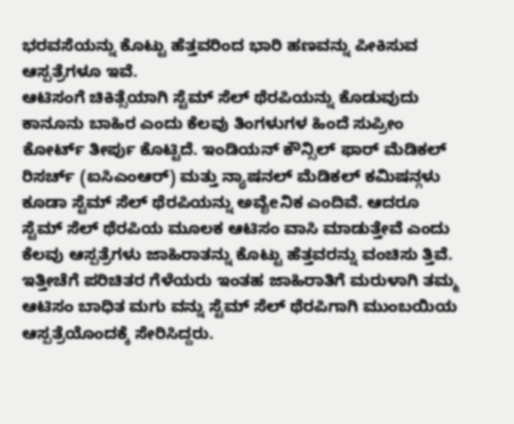ಭರವಸೆಯನ್ನು ಕೊಟ್ಟು ಹೆತ್ತವರಿಂದ ಭಾರಿ ಹಣವನ್ನು ಪೀಕಿಸುವ ಆಸ್ಪತ್ರೆಗಳೂ ಇವೆ.
ಆಟಿಸಂಗೆ ಚಿಕಿತ್ಸೆಯಾಗಿ ಸ್ಟೆಮ್ ಸೆಲ್ ಥೆರಪಿಯನ್ನು ಕೊಡುವುದು ಕಾನೂನು ಬಾಹಿರ ಎಂದು ಕೆಲವು ತಿಂಗಳುಗಳ ಹಿಂದೆ ಸುಪ್ರೀಂ ಕೋರ್ಟ್ ತೀರ್ಪು ಕೊಟ್ಟಿದೆ. ಇಂಡಿಯನ್ ಕೌನ್ಸಿಲ್ ಫಾರ್ ಮೆಡಿಕಲ್ ರಿಸರ್ಚ್ (ಐಸಿಎಂಆರ್) ಮತ್ತು ನ್ಯಾಷನಲ್ ಮೆಡಿಕಲ್ ಕಮಿಷನ್ಗಳು ಕೂಡಾ ಸ್ಟೆಮ್ ಸೆಲ್ ಥೆರಪಿಯನ್ನು ಅವೈeನಿಕ ಎಂದಿವೆ. ಆದರೂ ಸ್ಟೆಮ್ ಸೆಲ್ ಥೆರಪಿಯ ಮೂಲಕ ಆಟಿಸಂ ವಾಸಿ ಮಾಡುತ್ತೇವೆ ಎಂದು ಕೆಲವು ಆಸ್ಪತ್ರೆಗಳು ಜಾಹಿರಾತನ್ನು ಕೊಟ್ಟು ಹೆತ್ತವರನ್ನು ವಂಚಿಸು ತ್ತಿವೆ.
ಇತ್ತೀಚೆಗೆ ಪರಿಚಿತರ ಗೆಳೆಯರು ಇಂತಹ ಜಾಹಿರಾತಿಗೆ ಮರುಳಾಗಿ ತಮ್ಮ ಆಟಿಸಂ ಬಾಧಿತ ಮಗು ವನ್ನು ಸ್ಟೆಮ್ ಸೆಲ್ ಥೆರಪಿಗಾಗಿ ಮುಂಬಯಿಯ ಆಸ್ಪತ್ರೆಯೊಂದಕ್ಕೆ ಸೇರಿಸಿದ್ದರು.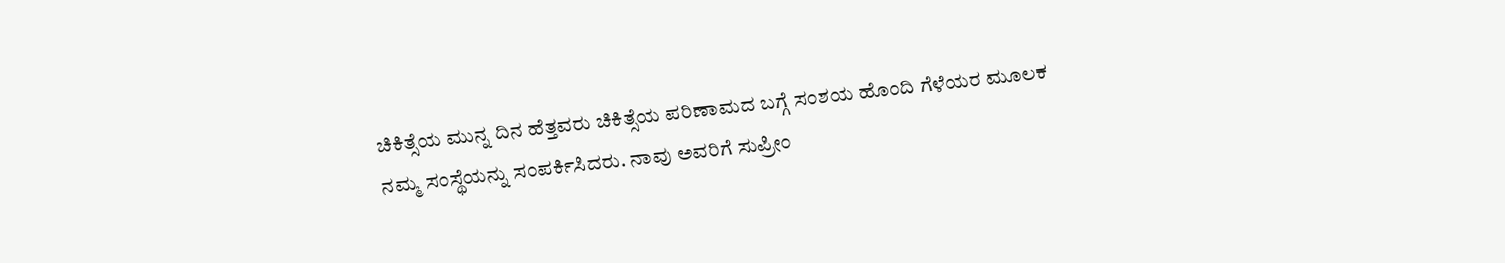ಚಿಕಿತ್ಸೆಯ ಮುನ್ನ ದಿನ ಹೆತ್ತವರು ಚಿಕಿತ್ಸೆಯ ಪರಿಣಾಮದ ಬಗ್ಗೆ ಸಂಶಯ ಹೊಂದಿ ಗೆಳೆಯರ ಮೂಲಕ ನಮ್ಮ ಸಂಸ್ಥೆಯನ್ನು ಸಂಪರ್ಕಿಸಿದರು. ನಾವು ಅವರಿಗೆ ಸುಪ್ರೀಂ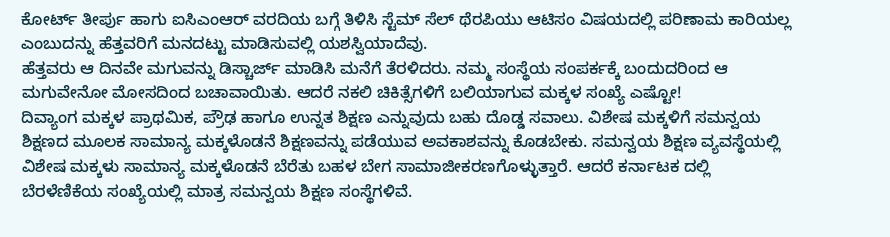ಕೋರ್ಟ್ ತೀರ್ಪು ಹಾಗು ಐಸಿಎಂಆರ್ ವರದಿಯ ಬಗ್ಗೆ ತಿಳಿಸಿ ಸ್ಟೆಮ್ ಸೆಲ್ ಥೆರಪಿಯು ಆಟಿಸಂ ವಿಷಯದಲ್ಲಿ ಪರಿಣಾಮ ಕಾರಿಯಲ್ಲ ಎಂಬುದನ್ನು ಹೆತ್ತವರಿಗೆ ಮನದಟ್ಟು ಮಾಡಿಸುವಲ್ಲಿ ಯಶಸ್ವಿಯಾದೆವು.
ಹೆತ್ತವರು ಆ ದಿನವೇ ಮಗುವನ್ನು ಡಿಸ್ಚಾರ್ಜ್ ಮಾಡಿಸಿ ಮನೆಗೆ ತೆರಳಿದರು. ನಮ್ಮ ಸಂಸ್ಥೆಯ ಸಂಪರ್ಕಕ್ಕೆ ಬಂದುದರಿಂದ ಆ ಮಗುವೇನೋ ಮೋಸದಿಂದ ಬಚಾವಾಯಿತು. ಆದರೆ ನಕಲಿ ಚಿಕಿತ್ಸೆಗಳಿಗೆ ಬಲಿಯಾಗುವ ಮಕ್ಕಳ ಸಂಖ್ಯೆ ಎಷ್ಟೋ!
ದಿವ್ಯಾಂಗ ಮಕ್ಕಳ ಪ್ರಾಥಮಿಕ, ಪ್ರೌಢ ಹಾಗೂ ಉನ್ನತ ಶಿಕ್ಷಣ ಎನ್ನುವುದು ಬಹು ದೊಡ್ಡ ಸವಾಲು. ವಿಶೇಷ ಮಕ್ಕಳಿಗೆ ಸಮನ್ವಯ ಶಿಕ್ಷಣದ ಮೂಲಕ ಸಾಮಾನ್ಯ ಮಕ್ಕಳೊಡನೆ ಶಿಕ್ಷಣವನ್ನು ಪಡೆಯುವ ಅವಕಾಶವನ್ನು ಕೊಡಬೇಕು. ಸಮನ್ವಯ ಶಿಕ್ಷಣ ವ್ಯವಸ್ಥೆಯಲ್ಲಿ ವಿಶೇಷ ಮಕ್ಕಳು ಸಾಮಾನ್ಯ ಮಕ್ಕಳೊಡನೆ ಬೆರೆತು ಬಹಳ ಬೇಗ ಸಾಮಾಜೀಕರಣಗೊಳ್ಳುತ್ತಾರೆ. ಆದರೆ ಕರ್ನಾಟಕ ದಲ್ಲಿ ಬೆರಳೆಣಿಕೆಯ ಸಂಖ್ಯೆಯಲ್ಲಿ ಮಾತ್ರ ಸಮನ್ವಯ ಶಿಕ್ಷಣ ಸಂಸ್ಥೆಗಳಿವೆ.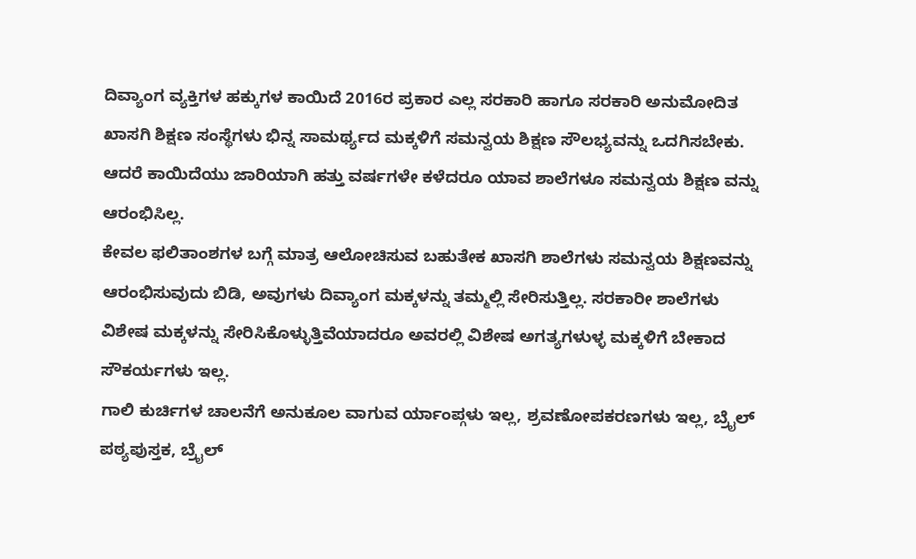ದಿವ್ಯಾಂಗ ವ್ಯಕ್ತಿಗಳ ಹಕ್ಕುಗಳ ಕಾಯಿದೆ 2016ರ ಪ್ರಕಾರ ಎಲ್ಲ ಸರಕಾರಿ ಹಾಗೂ ಸರಕಾರಿ ಅನುಮೋದಿತ ಖಾಸಗಿ ಶಿಕ್ಷಣ ಸಂಸ್ಥೆಗಳು ಭಿನ್ನ ಸಾಮರ್ಥ್ಯದ ಮಕ್ಕಳಿಗೆ ಸಮನ್ವಯ ಶಿಕ್ಷಣ ಸೌಲಭ್ಯವನ್ನು ಒದಗಿಸಬೇಕು. ಆದರೆ ಕಾಯಿದೆಯು ಜಾರಿಯಾಗಿ ಹತ್ತು ವರ್ಷಗಳೇ ಕಳೆದರೂ ಯಾವ ಶಾಲೆಗಳೂ ಸಮನ್ವಯ ಶಿಕ್ಷಣ ವನ್ನು ಆರಂಭಿಸಿಲ್ಲ.
ಕೇವಲ ಫಲಿತಾಂಶಗಳ ಬಗ್ಗೆ ಮಾತ್ರ ಆಲೋಚಿಸುವ ಬಹುತೇಕ ಖಾಸಗಿ ಶಾಲೆಗಳು ಸಮನ್ವಯ ಶಿಕ್ಷಣವನ್ನು ಆರಂಭಿಸುವುದು ಬಿಡಿ, ಅವುಗಳು ದಿವ್ಯಾಂಗ ಮಕ್ಕಳನ್ನು ತಮ್ಮಲ್ಲಿ ಸೇರಿಸುತ್ತಿಲ್ಲ. ಸರಕಾರೀ ಶಾಲೆಗಳು ವಿಶೇಷ ಮಕ್ಕಳನ್ನು ಸೇರಿಸಿಕೊಳ್ಳುತ್ತಿವೆಯಾದರೂ ಅವರಲ್ಲಿ ವಿಶೇಷ ಅಗತ್ಯಗಳುಳ್ಳ ಮಕ್ಕಳಿಗೆ ಬೇಕಾದ ಸೌಕರ್ಯಗಳು ಇಲ್ಲ.
ಗಾಲಿ ಕುರ್ಚಿಗಳ ಚಾಲನೆಗೆ ಅನುಕೂಲ ವಾಗುವ ರ್ಯಾಂಪ್ಗಳು ಇಲ್ಲ, ಶ್ರವಣೋಪಕರಣಗಳು ಇಲ್ಲ, ಬ್ರೈಲ್ ಪಠ್ಯಪುಸ್ತಕ, ಬ್ರೈಲ್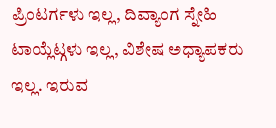ಪ್ರಿಂಟರ್ಗಳು ಇಲ್ಲ, ದಿವ್ಯಾಂಗ ಸ್ನೇಹಿ ಟಾಯ್ಲೆಟ್ಗಳು ಇಲ್ಲ, ವಿಶೇಷ ಅಧ್ಯಾಪಕರು ಇಲ್ಲ. ಇರುವ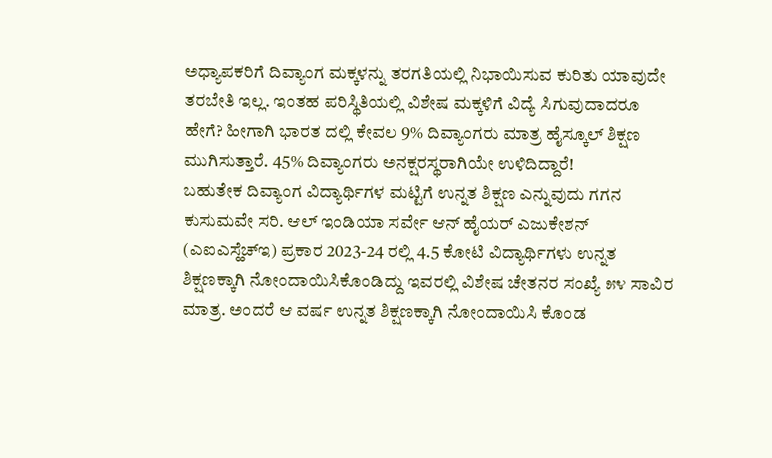ಅಧ್ಯಾಪಕರಿಗೆ ದಿವ್ಯಾಂಗ ಮಕ್ಕಳನ್ನು ತರಗತಿಯಲ್ಲಿ ನಿಭಾಯಿಸುವ ಕುರಿತು ಯಾವುದೇ ತರಬೇತಿ ಇಲ್ಲ. ಇಂತಹ ಪರಿಸ್ಥಿತಿಯಲ್ಲಿ ವಿಶೇಷ ಮಕ್ಕಳಿಗೆ ವಿದ್ಯೆ ಸಿಗುವುದಾದರೂ ಹೇಗೆ? ಹೀಗಾಗಿ ಭಾರತ ದಲ್ಲಿ ಕೇವಲ 9% ದಿವ್ಯಾಂಗರು ಮಾತ್ರ ಹೈಸ್ಕೂಲ್ ಶಿಕ್ಷಣ ಮುಗಿಸುತ್ತಾರೆ. 45% ದಿವ್ಯಾಂಗರು ಅನಕ್ಷರಸ್ಥರಾಗಿಯೇ ಉಳಿದಿದ್ದಾರೆ!
ಬಹುತೇಕ ದಿವ್ಯಾಂಗ ವಿದ್ಯಾರ್ಥಿಗಳ ಮಟ್ಟಿಗೆ ಉನ್ನತ ಶಿಕ್ಷಣ ಎನ್ನುವುದು ಗಗನ ಕುಸುಮವೇ ಸರಿ. ಆಲ್ ಇಂಡಿಯಾ ಸರ್ವೇ ಆನ್ ಹೈಯರ್ ಎಜುಕೇಶನ್ (ಎಐಎಸ್ಹೆಚ್ಇ) ಪ್ರಕಾರ 2023-24 ರಲ್ಲಿ 4.5 ಕೋಟಿ ವಿದ್ಯಾರ್ಥಿಗಳು ಉನ್ನತ ಶಿಕ್ಷಣಕ್ಕಾಗಿ ನೋಂದಾಯಿಸಿಕೊಂಡಿದ್ದು ಇವರಲ್ಲಿ ವಿಶೇಷ ಚೇತನರ ಸಂಖ್ಯೆ ೫೪ ಸಾವಿರ ಮಾತ್ರ. ಅಂದರೆ ಆ ವರ್ಷ ಉನ್ನತ ಶಿಕ್ಷಣಕ್ಕಾಗಿ ನೋಂದಾಯಿಸಿ ಕೊಂಡ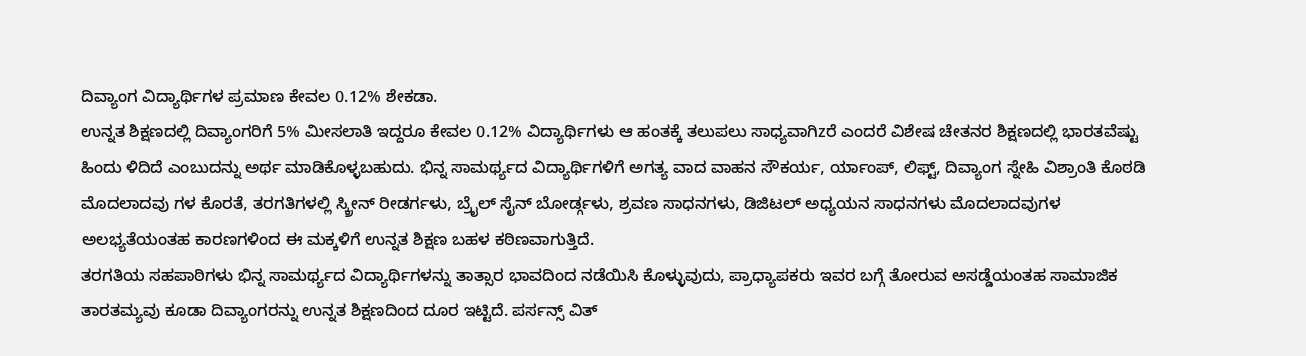ದಿವ್ಯಾಂಗ ವಿದ್ಯಾರ್ಥಿಗಳ ಪ್ರಮಾಣ ಕೇವಲ 0.12% ಶೇಕಡಾ.
ಉನ್ನತ ಶಿಕ್ಷಣದಲ್ಲಿ ದಿವ್ಯಾಂಗರಿಗೆ 5% ಮೀಸಲಾತಿ ಇದ್ದರೂ ಕೇವಲ 0.12% ವಿದ್ಯಾರ್ಥಿಗಳು ಆ ಹಂತಕ್ಕೆ ತಲುಪಲು ಸಾಧ್ಯವಾಗಿzರೆ ಎಂದರೆ ವಿಶೇಷ ಚೇತನರ ಶಿಕ್ಷಣದಲ್ಲಿ ಭಾರತವೆಷ್ಟು ಹಿಂದು ಳಿದಿದೆ ಎಂಬುದನ್ನು ಅರ್ಥ ಮಾಡಿಕೊಳ್ಳಬಹುದು. ಭಿನ್ನ ಸಾಮರ್ಥ್ಯದ ವಿದ್ಯಾರ್ಥಿಗಳಿಗೆ ಅಗತ್ಯ ವಾದ ವಾಹನ ಸೌಕರ್ಯ, ರ್ಯಾಂಪ್, ಲಿಫ್ಟ್, ದಿವ್ಯಾಂಗ ಸ್ನೇಹಿ ವಿಶ್ರಾಂತಿ ಕೊಠಡಿ ಮೊದಲಾದವು ಗಳ ಕೊರತೆ, ತರಗತಿಗಳಲ್ಲಿ ಸ್ಕ್ರೀನ್ ರೀಡರ್ಗಳು, ಬ್ರೈಲ್ ಸೈನ್ ಬೋರ್ಡ್ಗಳು, ಶ್ರವಣ ಸಾಧನಗಳು, ಡಿಜಿಟಲ್ ಅಧ್ಯಯನ ಸಾಧನಗಳು ಮೊದಲಾದವುಗಳ ಅಲಭ್ಯತೆಯಂತಹ ಕಾರಣಗಳಿಂದ ಈ ಮಕ್ಕಳಿಗೆ ಉನ್ನತ ಶಿಕ್ಷಣ ಬಹಳ ಕಠಿಣವಾಗುತ್ತಿದೆ.
ತರಗತಿಯ ಸಹಪಾಠಿಗಳು ಭಿನ್ನ ಸಾಮರ್ಥ್ಯದ ವಿದ್ಯಾರ್ಥಿಗಳನ್ನು ತಾತ್ಸಾರ ಭಾವದಿಂದ ನಡೆಯಿಸಿ ಕೊಳ್ಳುವುದು, ಪ್ರಾಧ್ಯಾಪಕರು ಇವರ ಬಗ್ಗೆ ತೋರುವ ಅಸಡ್ಡೆಯಂತಹ ಸಾಮಾಜಿಕ ತಾರತಮ್ಯವು ಕೂಡಾ ದಿವ್ಯಾಂಗರನ್ನು ಉನ್ನತ ಶಿಕ್ಷಣದಿಂದ ದೂರ ಇಟ್ಟಿದೆ. ಪರ್ಸನ್ಸ್ ವಿತ್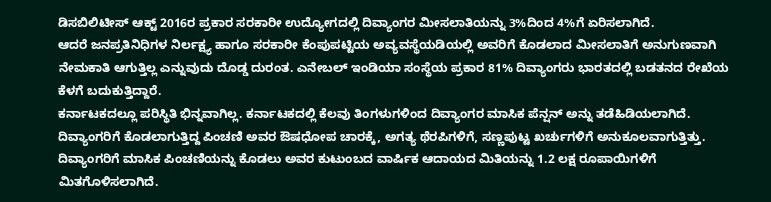ಡಿಸಬಿಲಿಟೀಸ್ ಆಕ್ಟ್ 2016ರ ಪ್ರಕಾರ ಸರಕಾರೀ ಉದ್ಯೋಗದಲ್ಲಿ ದಿವ್ಯಾಂಗರ ಮೀಸಲಾತಿಯನ್ನು 3%ದಿಂದ 4%ಗೆ ಏರಿಸಲಾಗಿದೆ.
ಆದರೆ ಜನಪ್ರತಿನಿಧಿಗಳ ನಿರ್ಲಕ್ಷ್ಯ ಹಾಗೂ ಸರಕಾರೀ ಕೆಂಪುಪಟ್ಟಿಯ ಅವ್ಯವಸ್ಥೆಯಡಿಯಲ್ಲಿ ಅವರಿಗೆ ಕೊಡಲಾದ ಮೀಸಲಾತಿಗೆ ಅನುಗುಣವಾಗಿ ನೇಮಕಾತಿ ಆಗುತ್ತಿಲ್ಲ ಎನ್ನುವುದು ದೊಡ್ಡ ದುರಂತ. ಎನೇಬಲ್ ಇಂಡಿಯಾ ಸಂಸ್ಥೆಯ ಪ್ರಕಾರ 81% ದಿವ್ಯಾಂಗರು ಭಾರತದಲ್ಲಿ ಬಡತನದ ರೇಖೆಯ ಕೆಳಗೆ ಬದುಕುತ್ತಿದ್ದಾರೆ.
ಕರ್ನಾಟಕದಲ್ಲೂ ಪರಿಸ್ಥಿತಿ ಭಿನ್ನವಾಗಿಲ್ಲ. ಕರ್ನಾಟಕದಲ್ಲಿ ಕೆಲವು ತಿಂಗಳುಗಳಿಂದ ದಿವ್ಯಾಂಗರ ಮಾಸಿಕ ಪೆನ್ಷನ್ ಅನ್ನು ತಡೆಹಿಡಿಯಲಾಗಿದೆ. ದಿವ್ಯಾಂಗರಿಗೆ ಕೊಡಲಾಗುತ್ತಿದ್ದ ಪಿಂಚಣಿ ಅವರ ಔಷಧೋಪ ಚಾರಕ್ಕೆ, ಅಗತ್ಯ ಥೆರಪಿಗಳಿಗೆ, ಸಣ್ಣಪುಟ್ಟ ಖರ್ಚುಗಳಿಗೆ ಅನುಕೂಲವಾಗುತ್ತಿತ್ತು. ದಿವ್ಯಾಂಗರಿಗೆ ಮಾಸಿಕ ಪಿಂಚಣಿಯನ್ನು ಕೊಡಲು ಅವರ ಕುಟುಂಬದ ವಾರ್ಷಿಕ ಆದಾಯದ ಮಿತಿಯನ್ನು 1.2 ಲಕ್ಷ ರೂಪಾಯಿಗಳಿಗೆ ಮಿತಗೊಳಿಸಲಾಗಿದೆ.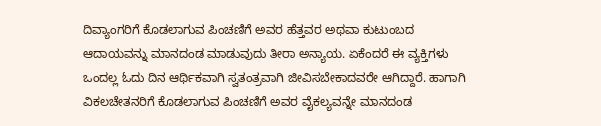ದಿವ್ಯಾಂಗರಿಗೆ ಕೊಡಲಾಗುವ ಪಿಂಚಣಿಗೆ ಅವರ ಹೆತ್ತವರ ಅಥವಾ ಕುಟುಂಬದ ಆದಾಯವನ್ನು ಮಾನದಂಡ ಮಾಡುವುದು ತೀರಾ ಅನ್ಯಾಯ. ಏಕೆಂದರೆ ಈ ವ್ಯಕ್ತಿಗಳು ಒಂದಲ್ಲ ಓದು ದಿನ ಆರ್ಥಿಕವಾಗಿ ಸ್ವತಂತ್ರವಾಗಿ ಜೀವಿಸಬೇಕಾದವರೇ ಆಗಿದ್ದಾರೆ. ಹಾಗಾಗಿ ವಿಕಲಚೇತನರಿಗೆ ಕೊಡಲಾಗುವ ಪಿಂಚಣಿಗೆ ಅವರ ವೈಕಲ್ಯವನ್ನೇ ಮಾನದಂಡ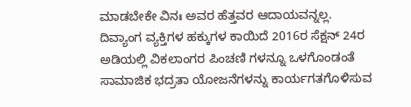ಮಾಡಬೇಕೇ ವಿನಃ ಅವರ ಹೆತ್ತವರ ಆದಾಯವನ್ನಲ್ಲ.
ದಿವ್ಯಾಂಗ ವ್ಯಕ್ತಿಗಳ ಹಕ್ಕುಗಳ ಕಾಯಿದೆ 2016ರ ಸೆಕ್ಷನ್ 24ರ ಅಡಿಯಲ್ಲಿ ವಿಕಲಾಂಗರ ಪಿಂಚಣಿ ಗಳನ್ನೂ ಒಳಗೊಂಡಂತೆ ಸಾಮಾಜಿಕ ಭದ್ರತಾ ಯೋಜನೆಗಳನ್ನು ಕಾರ್ಯಗತಗೊಳಿಸುವ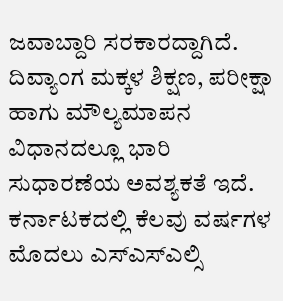ಜವಾಬ್ದಾರಿ ಸರಕಾರದ್ದಾಗಿದೆ. ದಿವ್ಯಾಂಗ ಮಕ್ಕಳ ಶಿಕ್ಷಣ, ಪರೀಕ್ಷಾ ಹಾಗು ಮೌಲ್ಯಮಾಪನ ವಿಧಾನದಲ್ಲೂ ಭಾರಿ ಸುಧಾರಣೆಯ ಅವಶ್ಯಕತೆ ಇದೆ.
ಕರ್ನಾಟಕದಲ್ಲಿ ಕೆಲವು ವರ್ಷಗಳ ಮೊದಲು ಎಸ್ಎಸ್ಎಲ್ಸಿ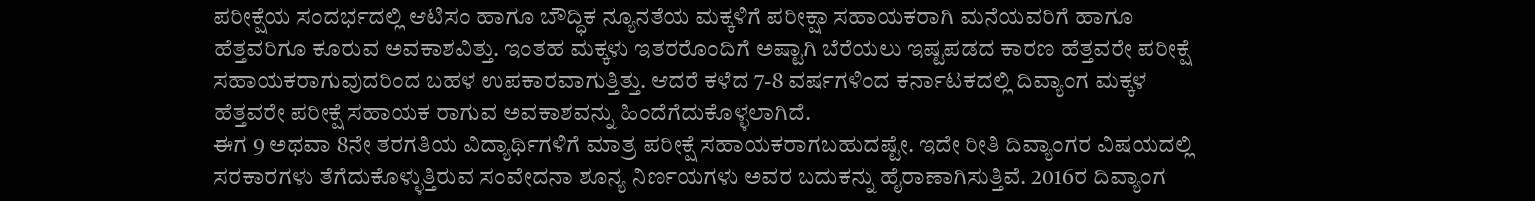ಪರೀಕ್ಷೆಯ ಸಂದರ್ಭದಲ್ಲಿ ಆಟಿಸಂ ಹಾಗೂ ಬೌದ್ಧಿಕ ನ್ಯೂನತೆಯ ಮಕ್ಕಳಿಗೆ ಪರೀಕ್ಷಾ ಸಹಾಯಕರಾಗಿ ಮನೆಯವರಿಗೆ ಹಾಗೂ ಹೆತ್ತವರಿಗೂ ಕೂರುವ ಅವಕಾಶವಿತ್ತು. ಇಂತಹ ಮಕ್ಕಳು ಇತರರೊಂದಿಗೆ ಅಷ್ಟಾಗಿ ಬೆರೆಯಲು ಇಷ್ಟಪಡದ ಕಾರಣ ಹೆತ್ತವರೇ ಪರೀಕ್ಷೆ ಸಹಾಯಕರಾಗುವುದರಿಂದ ಬಹಳ ಉಪಕಾರವಾಗುತ್ತಿತ್ತು. ಆದರೆ ಕಳೆದ 7-8 ವರ್ಷಗಳಿಂದ ಕರ್ನಾಟಕದಲ್ಲಿ ದಿವ್ಯಾಂಗ ಮಕ್ಕಳ ಹೆತ್ತವರೇ ಪರೀಕ್ಷೆ ಸಹಾಯಕ ರಾಗುವ ಅವಕಾಶವನ್ನು ಹಿಂದೆಗೆದುಕೊಳ್ಳಲಾಗಿದೆ.
ಈಗ 9 ಅಥವಾ 8ನೇ ತರಗತಿಯ ವಿದ್ಯಾರ್ಥಿಗಳಿಗೆ ಮಾತ್ರ ಪರೀಕ್ಷೆ ಸಹಾಯಕರಾಗಬಹುದಷ್ಟೇ. ಇದೇ ರೀತಿ ದಿವ್ಯಾಂಗರ ವಿಷಯದಲ್ಲಿ ಸರಕಾರಗಳು ತೆಗೆದುಕೊಳ್ಳುತ್ತಿರುವ ಸಂವೇದನಾ ಶೂನ್ಯ ನಿರ್ಣಯಗಳು ಅವರ ಬದುಕನ್ನು ಹೈರಾಣಾಗಿಸುತ್ತಿವೆ. 2016ರ ದಿವ್ಯಾಂಗ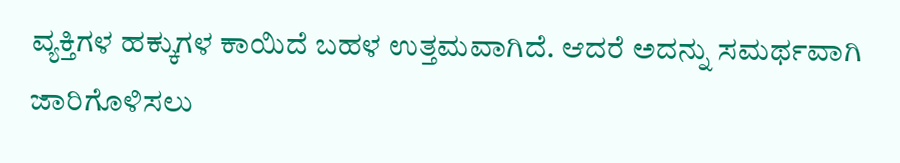ವ್ಯಕ್ತಿಗಳ ಹಕ್ಕುಗಳ ಕಾಯಿದೆ ಬಹಳ ಉತ್ತಮವಾಗಿದೆ. ಆದರೆ ಅದನ್ನು ಸಮರ್ಥವಾಗಿ ಜಾರಿಗೊಳಿಸಲು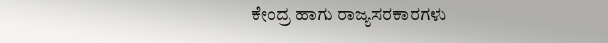ಕೇಂದ್ರ ಹಾಗು ರಾಜ್ಯಸರಕಾರಗಳು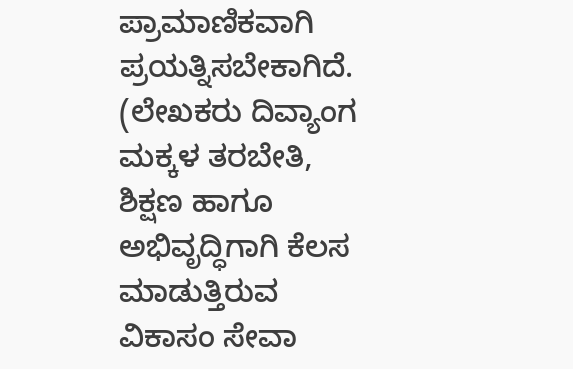ಪ್ರಾಮಾಣಿಕವಾಗಿ ಪ್ರಯತ್ನಿಸಬೇಕಾಗಿದೆ.
(ಲೇಖಕರು ದಿವ್ಯಾಂಗ ಮಕ್ಕಳ ತರಬೇತಿ, ಶಿಕ್ಷಣ ಹಾಗೂ ಅಭಿವೃದ್ಧಿಗಾಗಿ ಕೆಲಸ ಮಾಡುತ್ತಿರುವ ವಿಕಾಸಂ ಸೇವಾ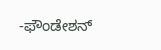-ಫೌಂಡೇಶನ್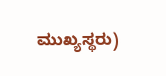ಮುಖ್ಯಸ್ಥರು)